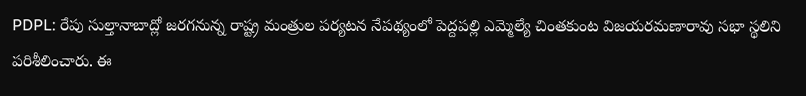PDPL: రేపు సుల్తానాబాద్లో జరగనున్న రాష్ట్ర మంత్రుల పర్యటన నేపథ్యంలో పెద్దపల్లి ఎమ్మెల్యే చింతకుంట విజయరమణారావు సభా స్థలిని పరిశీలించారు. ఈ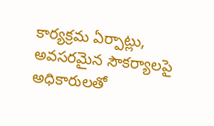కార్యక్రమ ఏర్పాట్లు, అవసరమైన సౌకర్యాలపై అధికారులతో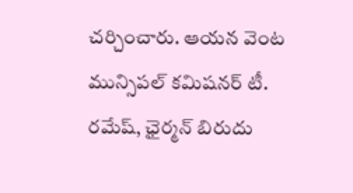చర్చించారు. ఆయన వెంట మున్సిపల్ కమిషనర్ టీ. రమేష్, ఛైర్మన్ బిరుదు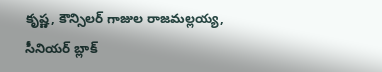కృష్ణ, కౌన్సిలర్ గాజుల రాజమల్లయ్య, సీనియర్ బ్లాక్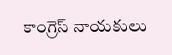కాంగ్రెస్ నాయకులు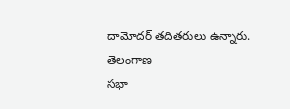దామోదర్ తదితరులు ఉన్నారు.
తెలంగాణ
సభా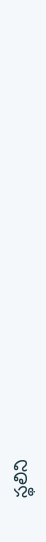స్థలిని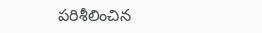పరిశీలించిన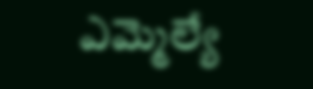ఎమ్మెల్యే